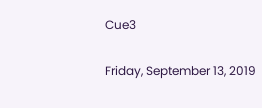Cue3

Friday, September 13, 2019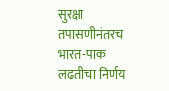सुरक्षा तपासणीनंतरच भारत-पाक लढतीचा निर्णय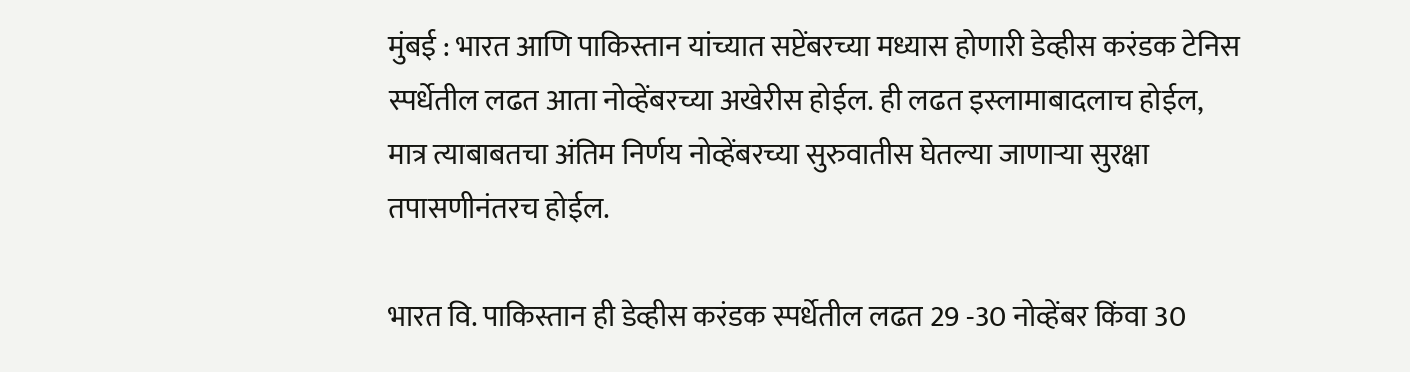मुंबई : भारत आणि पाकिस्तान यांच्यात सप्टेंबरच्या मध्यास होणारी डेव्हीस करंडक टेनिस स्पर्धेतील लढत आता नोव्हेंबरच्या अखेरीस होईल. ही लढत इस्लामाबादलाच होईल, मात्र त्याबाबतचा अंतिम निर्णय नोव्हेंबरच्या सुरुवातीस घेतल्या जाणाऱ्या सुरक्षा तपासणीनंतरच होईल.

भारत वि. पाकिस्तान ही डेव्हीस करंडक स्पर्धेतील लढत 29 -30 नोव्हेंबर किंवा 30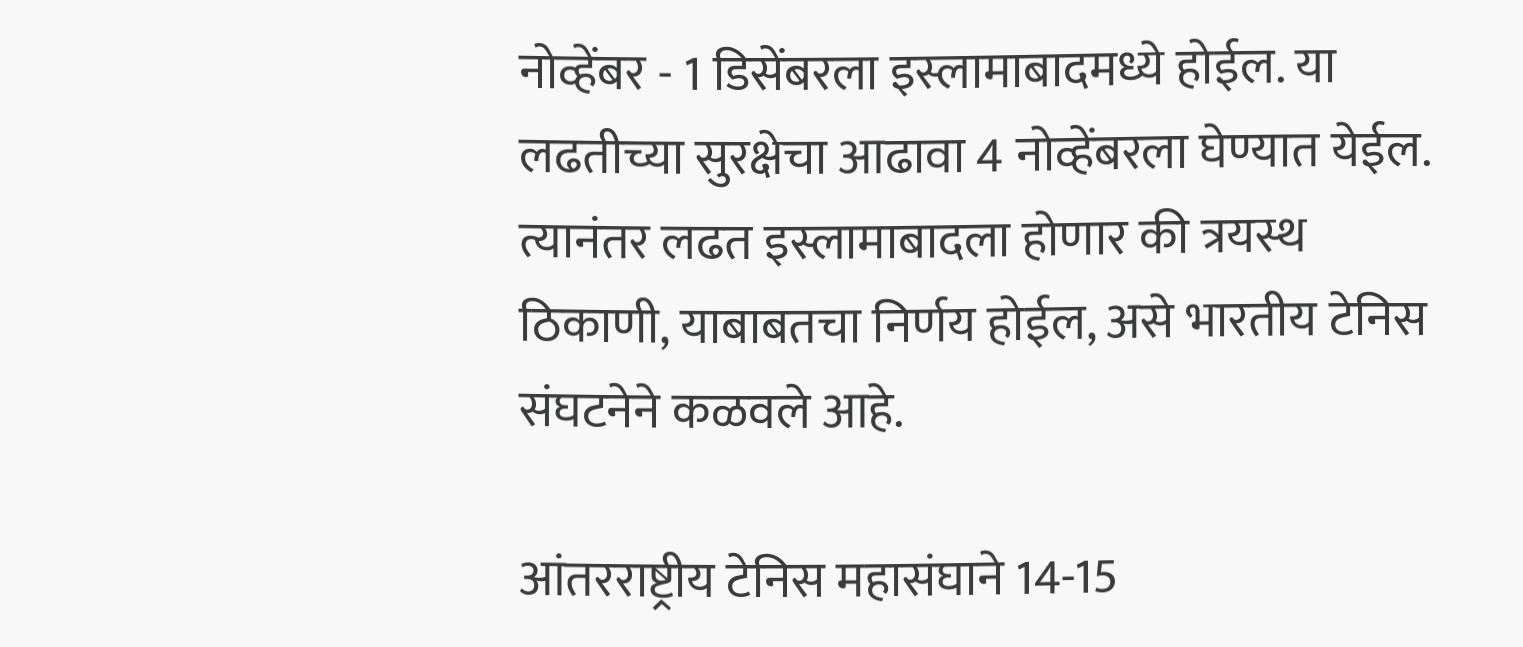नोव्हेंबर - 1 डिसेंबरला इस्लामाबादमध्ये होईल. या लढतीच्या सुरक्षेचा आढावा 4 नोव्हेंबरला घेण्यात येईल. त्यानंतर लढत इस्लामाबादला होणार की त्रयस्थ ठिकाणी, याबाबतचा निर्णय होईल, असे भारतीय टेनिस संघटनेने कळवले आहे.

आंतरराष्ट्रीय टेनिस महासंघाने 14-15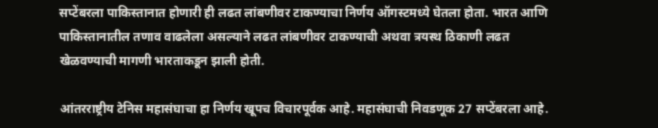सप्टेंबरला पाकिस्तानात होणारी ही लढत लांबणीवर टाकण्याचा निर्णय ऑगस्टमध्ये घेतला होता. भारत आणि पाकिस्तानातील तणाव वाढलेला असल्याने लढत लांबणीवर टाकण्याची अथवा त्रयस्थ ठिकाणी लढत खेळवण्याची मागणी भारताकडून झाली होती.

आंतरराष्ट्रीय टेनिस महासंघाचा हा निर्णय खूपच विचारपूर्वक आहे. महासंघाची निवडणूक 27 सप्टेंबरला आहे.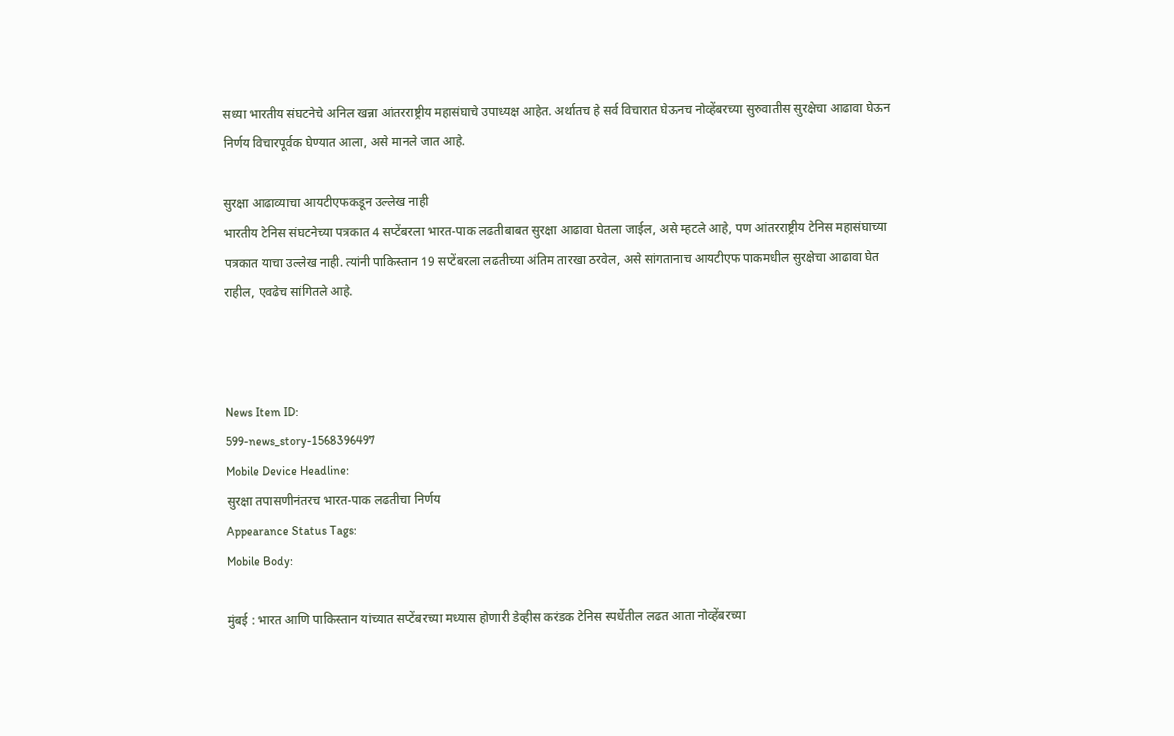सध्या भारतीय संघटनेचे अनिल खन्ना आंतरराष्ट्रीय महासंघाचे उपाध्यक्ष आहेत. अर्थातच हे सर्व विचारात घेऊनच नोव्हेंबरच्या सुरुवातीस सुरक्षेचा आढावा घेऊन निर्णय विचारपूर्वक घेण्यात आला, असे मानले जात आहे.

सुरक्षा आढाव्याचा आयटीएफकडून उल्लेख नाही
भारतीय टेनिस संघटनेच्या पत्रकात 4 सप्टेंबरला भारत-पाक लढतीबाबत सुरक्षा आढावा घेतला जाईल, असे म्हटले आहे, पण आंतरराष्ट्रीय टेनिस महासंघाच्या पत्रकात याचा उल्लेख नाही. त्यांनी पाकिस्तान 19 सप्टेंबरला लढतीच्या अंतिम तारखा ठरवेल, असे सांगतानाच आयटीएफ पाकमधील सुरक्षेचा आढावा घेत राहील, एवढेच सांगितले आहे.



News Item ID:
599-news_story-1568396497
Mobile Device Headline:
सुरक्षा तपासणीनंतरच भारत-पाक लढतीचा निर्णय
Appearance Status Tags:
Mobile Body:

मुंबई : भारत आणि पाकिस्तान यांच्यात सप्टेंबरच्या मध्यास होणारी डेव्हीस करंडक टेनिस स्पर्धेतील लढत आता नोव्हेंबरच्या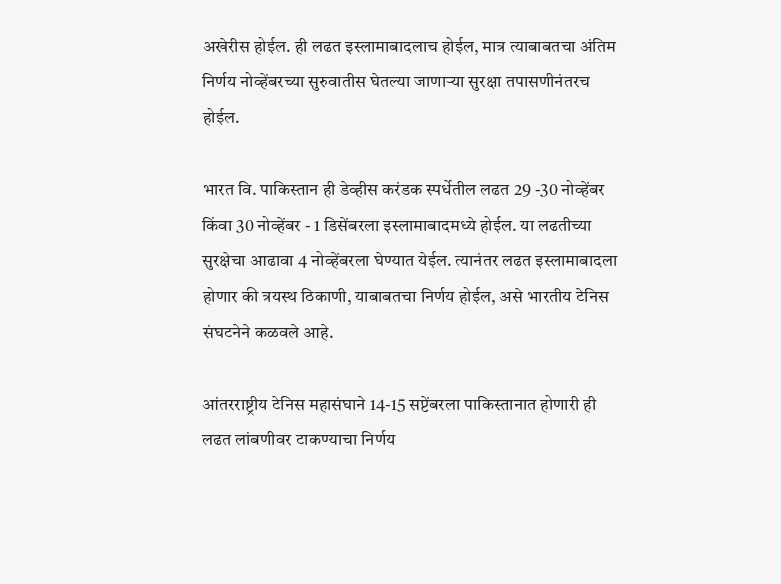अखेरीस होईल. ही लढत इस्लामाबादलाच होईल, मात्र त्याबाबतचा अंतिम निर्णय नोव्हेंबरच्या सुरुवातीस घेतल्या जाणाऱ्या सुरक्षा तपासणीनंतरच होईल.

भारत वि. पाकिस्तान ही डेव्हीस करंडक स्पर्धेतील लढत 29 -30 नोव्हेंबर किंवा 30 नोव्हेंबर - 1 डिसेंबरला इस्लामाबादमध्ये होईल. या लढतीच्या सुरक्षेचा आढावा 4 नोव्हेंबरला घेण्यात येईल. त्यानंतर लढत इस्लामाबादला होणार की त्रयस्थ ठिकाणी, याबाबतचा निर्णय होईल, असे भारतीय टेनिस संघटनेने कळवले आहे.

आंतरराष्ट्रीय टेनिस महासंघाने 14-15 सप्टेंबरला पाकिस्तानात होणारी ही लढत लांबणीवर टाकण्याचा निर्णय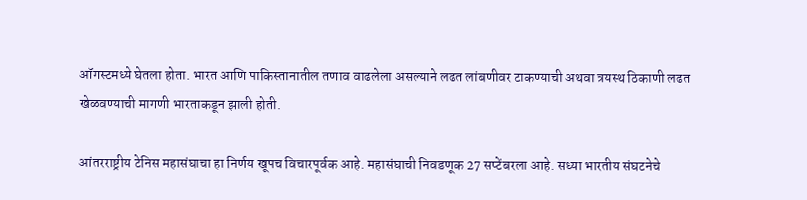ऑगस्टमध्ये घेतला होता. भारत आणि पाकिस्तानातील तणाव वाढलेला असल्याने लढत लांबणीवर टाकण्याची अथवा त्रयस्थ ठिकाणी लढत खेळवण्याची मागणी भारताकडून झाली होती.

आंतरराष्ट्रीय टेनिस महासंघाचा हा निर्णय खूपच विचारपूर्वक आहे. महासंघाची निवडणूक 27 सप्टेंबरला आहे. सध्या भारतीय संघटनेचे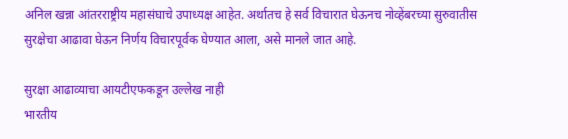अनिल खन्ना आंतरराष्ट्रीय महासंघाचे उपाध्यक्ष आहेत. अर्थातच हे सर्व विचारात घेऊनच नोव्हेंबरच्या सुरुवातीस सुरक्षेचा आढावा घेऊन निर्णय विचारपूर्वक घेण्यात आला, असे मानले जात आहे.

सुरक्षा आढाव्याचा आयटीएफकडून उल्लेख नाही
भारतीय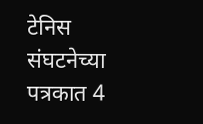टेनिस संघटनेच्या पत्रकात 4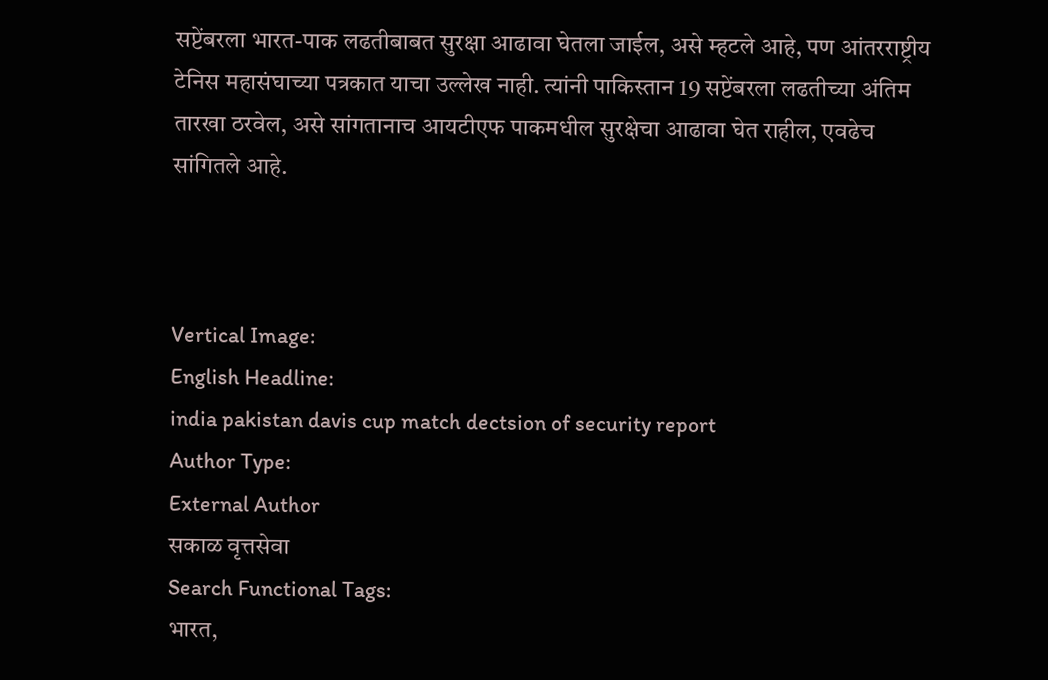सप्टेंबरला भारत-पाक लढतीबाबत सुरक्षा आढावा घेतला जाईल, असे म्हटले आहे, पण आंतरराष्ट्रीय टेनिस महासंघाच्या पत्रकात याचा उल्लेख नाही. त्यांनी पाकिस्तान 19 सप्टेंबरला लढतीच्या अंतिम तारखा ठरवेल, असे सांगतानाच आयटीएफ पाकमधील सुरक्षेचा आढावा घेत राहील, एवढेच सांगितले आहे.



Vertical Image:
English Headline:
india pakistan davis cup match dectsion of security report
Author Type:
External Author
सकाळ वृत्तसेवा
Search Functional Tags:
भारत,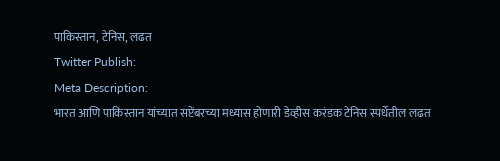पाकिस्तान, टेनिस, लढत
Twitter Publish:
Meta Description:
भारत आणि पाकिस्तान यांच्यात सप्टेंबरच्या मध्यास होणारी डेव्हीस करंडक टेनिस स्पर्धेतील लढत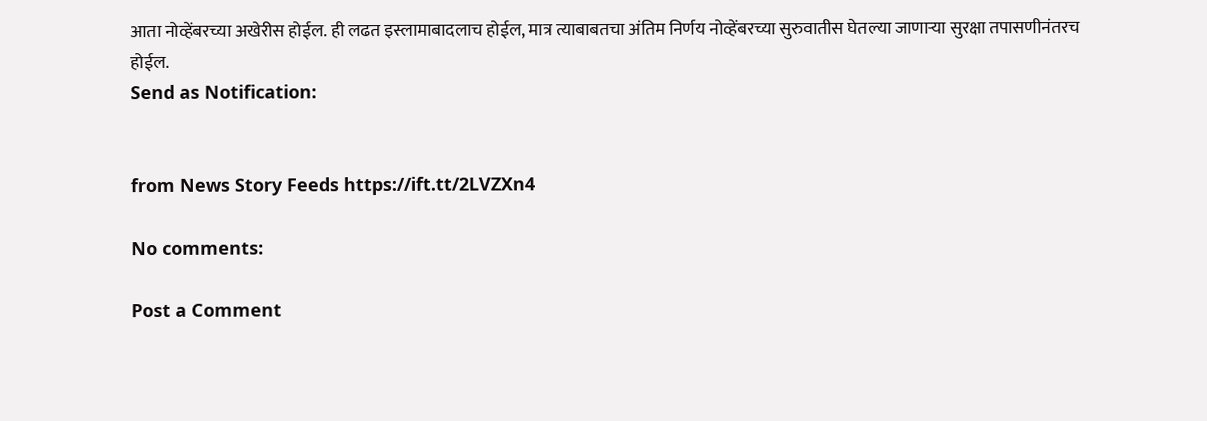आता नोव्हेंबरच्या अखेरीस होईल. ही लढत इस्लामाबादलाच होईल, मात्र त्याबाबतचा अंतिम निर्णय नोव्हेंबरच्या सुरुवातीस घेतल्या जाणाऱ्या सुरक्षा तपासणीनंतरच होईल.
Send as Notification:


from News Story Feeds https://ift.tt/2LVZXn4

No comments:

Post a Comment